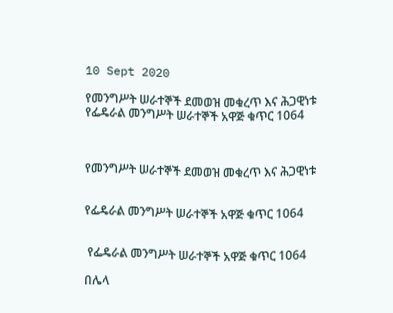10 Sept 2020

የመንግሥት ሠራተኞች ደመወዝ መቁረጥ እና ሕጋዊነቱ የፌዴራል መንግሥት ሠራተኞች አዋጅ ቁጥር 1064



የመንግሥት ሠራተኞች ደመወዝ መቁረጥ እና ሕጋዊነቱ


የፌዴራል መንግሥት ሠራተኞች አዋጅ ቁጥር 1064


 የፌዴራል መንግሥት ሠራተኞች አዋጅ ቁጥር 1064

በሌላ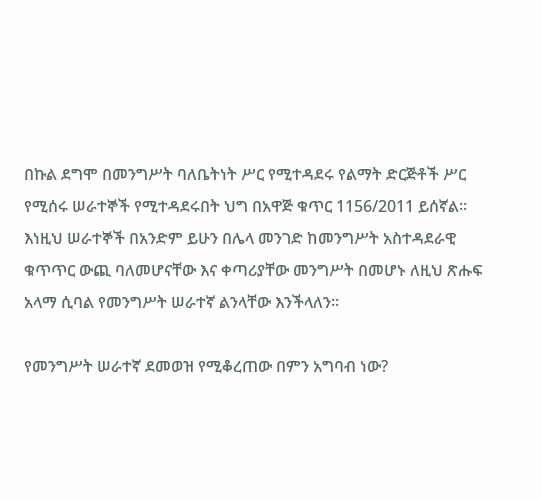በኩል ደግሞ በመንግሥት ባለቤትነት ሥር የሚተዳደሩ የልማት ድርጅቶች ሥር የሚሰሩ ሠራተኞች የሚተዳደሩበት ህግ በአዋጅ ቁጥር 1156/2011 ይሰኛል፡፡ እነዚህ ሠራተኞች በአንድም ይሁን በሌላ መንገድ ከመንግሥት አስተዳደራዊ ቁጥጥር ውጪ ባለመሆናቸው እና ቀጣሪያቸው መንግሥት በመሆኑ ለዚህ ጽሑፍ አላማ ሲባል የመንግሥት ሠራተኛ ልንላቸው እንችላለን፡፡

የመንግሥት ሠራተኛ ደመወዝ የሚቆረጠው በምን አግባብ ነው?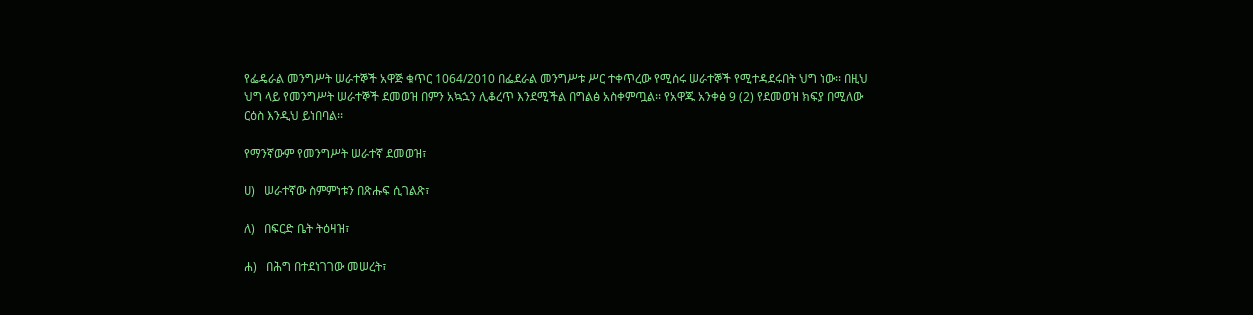የፌዴራል መንግሥት ሠራተኞች አዋጅ ቁጥር 1064/2010 በፌደራል መንግሥቱ ሥር ተቀጥረው የሚሰሩ ሠራተኞች የሚተዳደሩበት ህግ ነው፡፡ በዚህ ህግ ላይ የመንግሥት ሠራተኞች ደመወዝ በምን አኳኋን ሊቆረጥ እንደሚችል በግልፅ አስቀምጧል፡፡ የአዋጁ አንቀፅ 9 (2) የደመወዝ ክፍያ በሚለው ርዕስ እንዲህ ይነበባል፡፡

የማንኛውም የመንግሥት ሠራተኛ ደመወዝ፣

ሀ)   ሠራተኛው ስምምነቱን በጽሑፍ ሲገልጽ፣

ለ)   በፍርድ ቤት ትዕዛዝ፣

ሐ)   በሕግ በተደነገገው መሠረት፣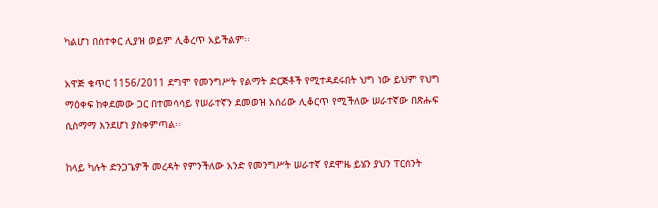ካልሆነ በስተቀር ሊያዝ ወይም ሊቆረጥ አይችልም፡፡

አዋጅ ቁጥር 1156/2011 ደግሞ የመንግሥት የልማት ድርጅቶች የሚተዳደሩበት ህግ ነው ይህም የህግ ማዕቀፍ ከቀደመው ጋር በተመሳሳይ የሠራተኛን ደመወዝ አሰሪው ሊቆርጥ የሚችለው ሠራተኛው በጽሑፍ ሲስማማ እንደሆነ ያስቀምጣል፡፡

ከላይ ካሉት ድንጋጌዎች መረዳት የምንችለው አንድ የመንግሥት ሠራተኛ የደሞዜ ይሄን ያህን ፐርሰንት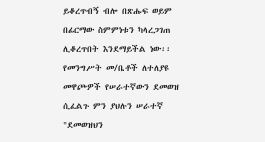ይቆረጥብኝ ብሎ በጽሑፍ ወይም በፊርማው ስምምነቱን ካላረጋገጠ ሊቆረጥበት እንደማይችል ነው፡፡ የመንግሥት መ/ቤቶች ለተለያዩ መዋጮዎች የሠራተኛውን ደመወዝ ሲፈልጉ ምን ያህሉን ሠራተኛ "ደመወዝህን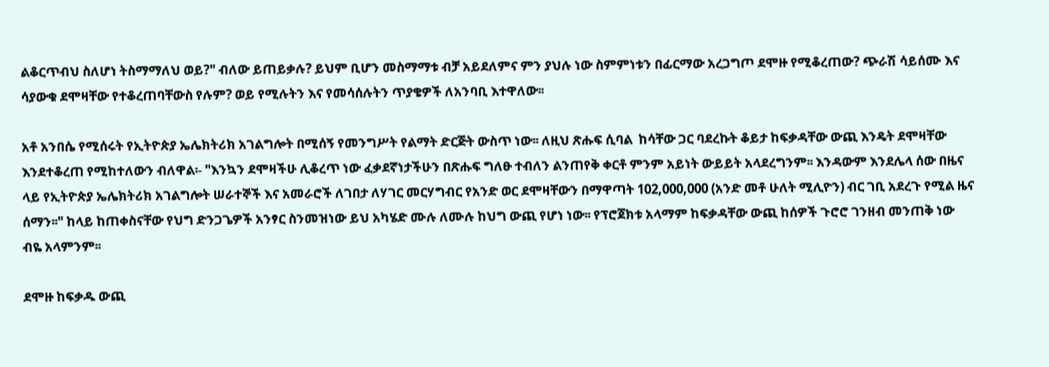ልቆርጥብህ ስለሆነ ትስማማለህ ወይ?" ብለው ይጠይቃሉ? ይህም ቢሆን መስማማቱ ብቻ አይደለምና ምን ያህሉ ነው ስምምነቱን በፊርማው አረጋግጦ ደሞዙ የሚቆረጠው? ጭራሽ ሳይሰሙ እና ሳያውቁ ደሞዛቸው የተቆረጠባቸውስ የሉም? ወይ የሚሉትን እና የመሳሰሉትን ጥያቄዎች ለአንባቢ እተዋለው፡፡

አቶ አንበሴ የሚሰሩት የኢትዮጵያ ኤሌክትሪክ አገልግሎት በሚሰኝ የመንግሥት የልማት ድርጅት ውስጥ ነው፡፡ ለዚህ ጽሑፍ ሲባል  ከሳቸው ጋር ባደረኩት ቆይታ ከፍቃዳቸው ውጪ እንዴት ደሞዛቸው እንደተቆረጠ የሚከተለውን ብለዋል፡- "እንኳን ደሞዛችሁ ሊቆረጥ ነው ፈቃደኛነታችሁን በጽሑፍ ግለፁ ተብለን ልንጠየቅ ቀርቶ ምንም አይነት ውይይት አላደረግንም፡፡ እንዳውም እንደሌላ ሰው በዜና ላይ የኢትዮጵያ ኤሌክትሪክ አገልግሎት ሠራተኞች እና አመራሮች ለገበታ ለሃገር መርሃግብር የአንድ ወር ደሞዛቸውን በማዋጣት 102,000,000 (አንድ መቶ ሁለት ሚሊዮን) ብር ገቢ አደረጉ የሚል ዜና ሰማን፡፡" ከላይ ከጠቀስናቸው የህግ ድንጋጌዎች አንፃር ስንመዝነው ይህ አካሄድ ሙሉ ለሙሉ ከህግ ውጪ የሆነ ነው፡፡ የፕሮጀክቱ አላማም ከፍቃዳቸው ውጪ ከሰዎች ጉሮሮ ገንዘብ መንጠቅ ነው ብዬ አላምንም፡፡

ደሞዙ ከፍቃዱ ውጪ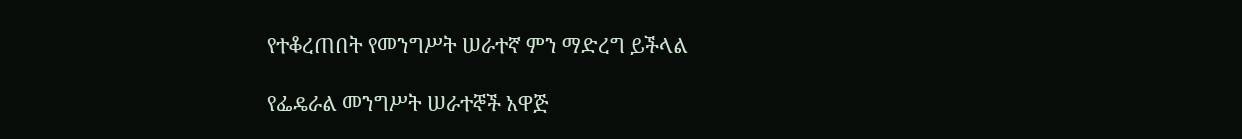የተቆረጠበት የመንግሥት ሠራተኛ ምን ማድረግ ይችላል

የፌዴራል መንግሥት ሠራተኞች አዋጅ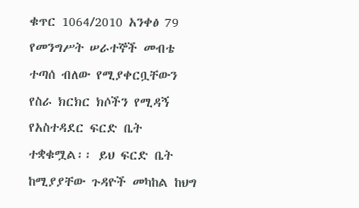ቁጥር 1064/2010 አንቀፅ 79 የመንግሥት ሠራተኞች መብቴ ተጣሰ ብለው የሚያቀርቧቸውን የስራ ክርክር ክሶችን የሚዳኝ የአስተዳደር ፍርድ ቤት ተቋቁሟል፡፡ ይህ ፍርድ ቤት ከሚያያቸው ጉዳዮች መካከል ከህግ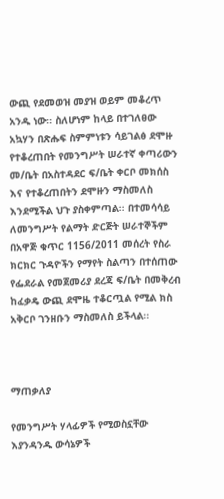ውጪ የደመወዝ መያዝ ወይም መቆረጥ አንዱ ነው፡፡ ስለሆነም ከላይ በተገለፀው አኳሃን በጽሑፍ ስምምነቱን ሳይገልፅ ደሞዙ የተቆረጠበት የመንግሥት ሠራተኛ ቀጣሪውን መ/ቤት በአስተዳደር ፍ/ቤት ቀርቦ መክሰስ እና የተቆረጠበትን ደሞዙን ማስመለስ እንደሚችል ህጉ ያስቀምጣል፡፡ በተመሳሳይ ለመንግሥት የልማት ድርጅት ሠራተኞችም በአዋጅ ቁጥር 1156/2011 መሰረት የስራ ክርክር ጉዳዮችን የማየት ስልጣን በተሰጠው የፌደራል የመጀመሪያ ደረጃ ፍ/ቤት በመቅረብ ከፈቃዴ ውጪ ደሞዜ ተቆርጧል የሚል ክስ አቅርቦ ገንዘቡን ማስመለስ ይችላል፡፡



ማጠቃለያ

የመንግሥት ሃላፊዎች የሚወስኗቸው እያንዳንዱ ውሳኔዎች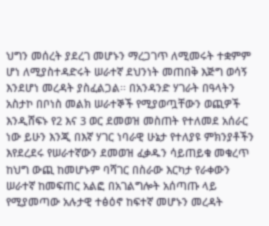ህግን መሰረት ያደረገ መሆኑን ማረጋገጥ ለሚመሩት ተቋምም ሆነ ለሚያስተዳድሩት ሠራተኛ ደህንነት መጠበቅ እጅግ ወሳኝ እንደሆነ መረዳት ያስፈልጋል፡፡ በአንዳንድ ሃገራት በዓላትን አስታኮ በቦነስ መልክ ሠራተኞች የሚያወጧቸውን ወጪዎች እንዲሸፍኑ የ2 እና 3 ወር ደመወዝ መስጠት የተለመደ አሰራር ነው ይሁን እንጂ በእኛ ሃገር ነባራዊ ሁኔታ የተለያዩ ምክንያቶችን እየደረደሩ የሠራተኛውን ደመወዝ ፈቃዱን ሳይጠይቁ መቁረጥ ከህግ ውጪ ከመሆኑም ባሻገር በስራው እርካታ የራቀውን ሠራተኛ ከመፍጠር አልፎ በአገልግሎት አሰጣጡ ላይ የሚያመጣው አሉታዊ ተፅዕኖ ከፍተኛ መሆኑን መረዳት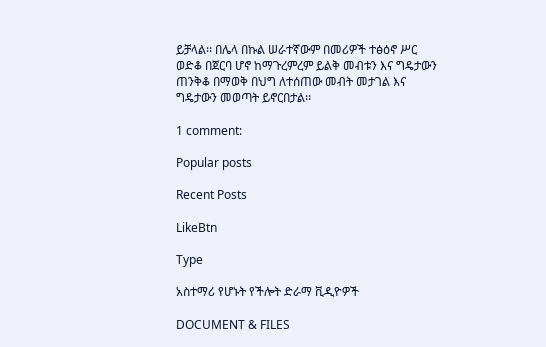ይቻላል፡፡ በሌላ በኩል ሠራተኛውም በመሪዎች ተፅዕኖ ሥር ወድቆ በጀርባ ሆኖ ከማጉረምረም ይልቅ መብቱን እና ግዴታውን ጠንቅቆ በማወቅ በህግ ለተሰጠው መብት መታገል እና ግዴታውን መወጣት ይኖርበታል፡፡

1 comment:

Popular posts

Recent Posts

LikeBtn

Type

አስተማሪ የሆኑት የችሎት ድራማ ቪዲዮዎች

DOCUMENT & FILES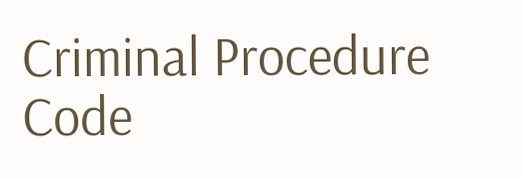Criminal Procedure Code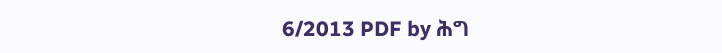6/2013 PDF by ሕግ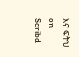እና ፍትህ on Scribd